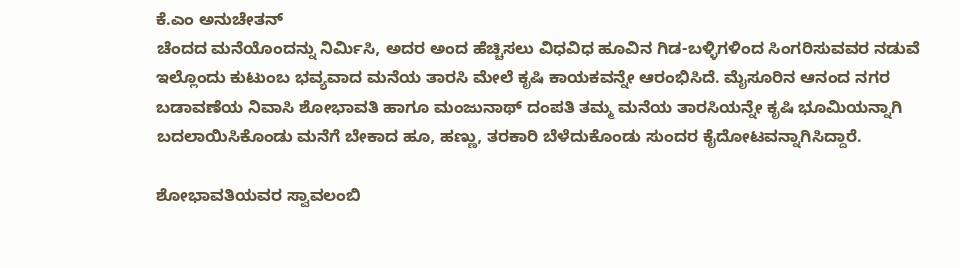ಕೆ.ಎಂ ಅನುಚೇತನ್
ಚೆಂದದ ಮನೆಯೊಂದನ್ನು ನಿರ್ಮಿಸಿ, ಅದರ ಅಂದ ಹೆಚ್ಚಿಸಲು ವಿಧವಿಧ ಹೂವಿನ ಗಿಡ-ಬಳ್ಳಿಗಳಿಂದ ಸಿಂಗರಿಸುವವರ ನಡುವೆ ಇಲ್ಲೊಂದು ಕುಟುಂಬ ಭವ್ಯವಾದ ಮನೆಯ ತಾರಸಿ ಮೇಲೆ ಕೃಷಿ ಕಾಯಕವನ್ನೇ ಆರಂಭಿಸಿದೆ. ಮೈಸೂರಿನ ಆನಂದ ನಗರ ಬಡಾವಣೆಯ ನಿವಾಸಿ ಶೋಭಾವತಿ ಹಾಗೂ ಮಂಜುನಾಥ್ ದಂಪತಿ ತಮ್ಮ ಮನೆಯ ತಾರಸಿಯನ್ನೇ ಕೃಷಿ ಭೂಮಿಯನ್ನಾಗಿ ಬದಲಾಯಿಸಿಕೊಂಡು ಮನೆಗೆ ಬೇಕಾದ ಹೂ, ಹಣ್ಣು, ತರಕಾರಿ ಬೆಳೆದುಕೊಂಡು ಸುಂದರ ಕೈದೋಟವನ್ನಾಗಿಸಿದ್ದಾರೆ.

ಶೋಭಾವತಿಯವರ ಸ್ವಾವಲಂಬಿ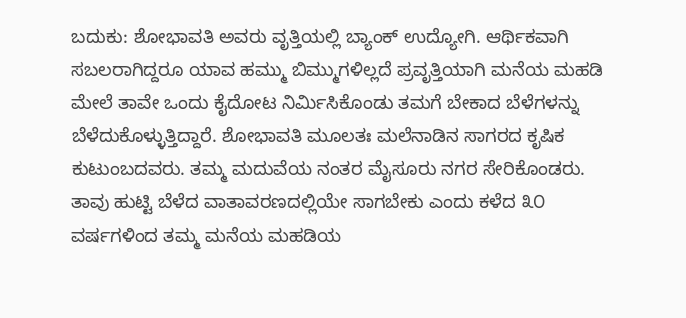ಬದುಕು: ಶೋಭಾವತಿ ಅವರು ವೃತ್ತಿಯಲ್ಲಿ ಬ್ಯಾಂಕ್ ಉದ್ಯೋಗಿ. ಆರ್ಥಿಕವಾಗಿ ಸಬಲರಾಗಿದ್ದರೂ ಯಾವ ಹಮ್ಮು ಬಿಮ್ಮುಗಳಿಲ್ಲದೆ ಪ್ರವೃತ್ತಿಯಾಗಿ ಮನೆಯ ಮಹಡಿ ಮೇಲೆ ತಾವೇ ಒಂದು ಕೈದೋಟ ನಿರ್ಮಿಸಿಕೊಂಡು ತಮಗೆ ಬೇಕಾದ ಬೆಳೆಗಳನ್ನು ಬೆಳೆದುಕೊಳ್ಳುತ್ತಿದ್ದಾರೆ. ಶೋಭಾವತಿ ಮೂಲತಃ ಮಲೆನಾಡಿನ ಸಾಗರದ ಕೃಷಿಕ ಕುಟುಂಬದವರು. ತಮ್ಮ ಮದುವೆಯ ನಂತರ ಮೈಸೂರು ನಗರ ಸೇರಿಕೊಂಡರು. ತಾವು ಹುಟ್ಟಿ ಬೆಳೆದ ವಾತಾವರಣದಲ್ಲಿಯೇ ಸಾಗಬೇಕು ಎಂದು ಕಳೆದ ೩೦ ವರ್ಷಗಳಿಂದ ತಮ್ಮ ಮನೆಯ ಮಹಡಿಯ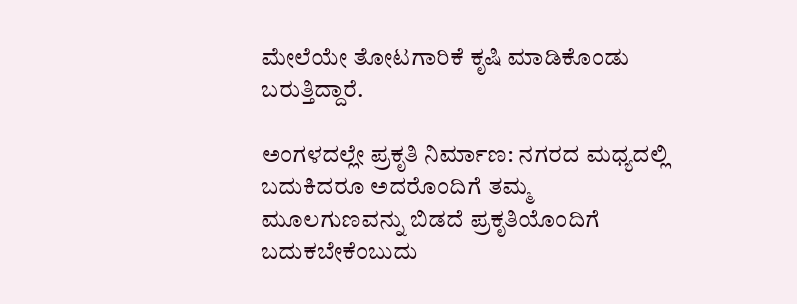ಮೇಲೆಯೇ ತೋಟಗಾರಿಕೆ ಕೃಷಿ ಮಾಡಿಕೊಂಡು ಬರುತ್ತಿದ್ದಾರೆ.

ಅಂಗಳದಲ್ಲೇ ಪ್ರಕೃತಿ ನಿರ್ಮಾಣ: ನಗರದ ಮಧ್ಯದಲ್ಲಿ ಬದುಕಿದರೂ ಅದರೊಂದಿಗೆ ತಮ್ಮ ಮೂಲಗುಣವನ್ನು ಬಿಡದೆ ಪ್ರಕೃತಿಯೊಂದಿಗೆ ಬದುಕಬೇಕೆಂಬುದು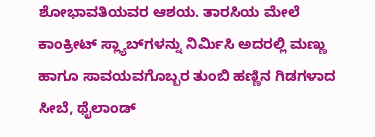ಶೋಭಾವತಿಯವರ ಆಶಯ. ತಾರಸಿಯ ಮೇಲೆ ಕಾಂಕ್ರೀಟ್ ಸ್ಲ್ಯಾಬ್‌ಗಳನ್ನು ನಿರ್ಮಿಸಿ ಅದರಲ್ಲಿ ಮಣ್ಣು ಹಾಗೂ ಸಾವಯವಗೊಬ್ಬರ ತುಂಬಿ ಹಣ್ಣಿನ ಗಿಡಗಳಾದ ಸೀಬೆ, ಥೈಲಾಂಡ್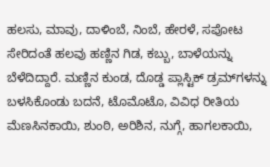ಹಲಸು, ಮಾವು, ದಾಳಿಂಬೆ, ನಿಂಬೆ, ಹೇರಳೆ, ಸಪೋಟ ಸೇರಿದಂತೆ ಹಲವು ಹಣ್ಣಿನ ಗಿಡ, ಕಬ್ಬು, ಬಾಳೆಯನ್ನು ಬೆಳೆದಿದ್ದಾರೆ. ಮಣ್ಣಿನ ಕುಂಡ, ದೊಡ್ಡ ಪ್ಲಾಸ್ಟಿಕ್ ಡ್ರಮ್‌ಗಳನ್ನು ಬಳಸಿಕೊಂಡು ಬದನೆ, ಟೊಮೊಟೊ, ವಿವಿಧ ರೀತಿಯ ಮೆಣಸಿನಕಾಯಿ, ಶುಂಠಿ, ಅರಿಶಿನ, ನುಗ್ಗೆ, ಹಾಗಲಕಾಯಿ,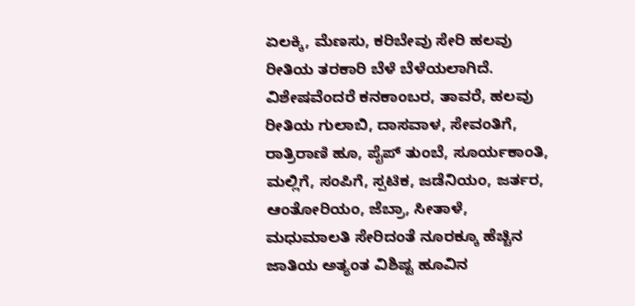ಏಲಕ್ಕಿ, ಮೆಣಸು, ಕರಿಬೇವು ಸೇರಿ ಹಲವು ರೀತಿಯ ತರಕಾರಿ ಬೆಳೆ ಬೆಳೆಯಲಾಗಿದೆ. ವಿಶೇಷವೆಂದರೆ ಕನಕಾಂಬರ, ತಾವರೆ, ಹಲವು ರೀತಿಯ ಗುಲಾಬಿ, ದಾಸವಾಳ, ಸೇವಂತಿಗೆ, ರಾತ್ರಿರಾಣಿ ಹೂ, ಪೈಪ್ ತುಂಬೆ, ಸೂರ್ಯಕಾಂತಿ, ಮಲ್ಲಿಗೆ, ಸಂಪಿಗೆ, ಸ್ಪಟಿಕ, ಜಡೆನಿಯಂ, ಜರ್ತರ, ಆಂತೋರಿಯಂ, ಜೆಬ್ರಾ, ಸೀತಾಳೆ, ಮಧುಮಾಲತಿ ಸೇರಿದಂತೆ ನೂರಕ್ಕೂ ಹೆಚ್ಚಿನ ಜಾತಿಯ ಅತ್ಯಂತ ವಿಶಿಷ್ಟ ಹೂವಿನ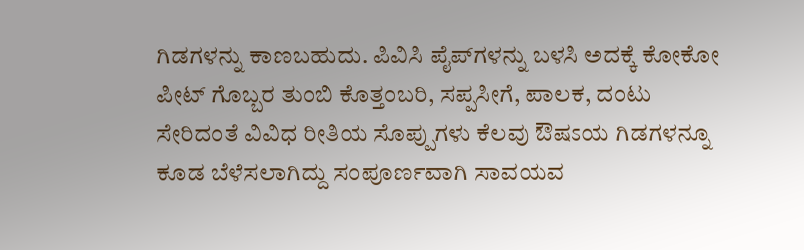ಗಿಡಗಳನ್ನು ಕಾಣಬಹುದು. ಪಿವಿಸಿ ಪೈಪ್‌ಗಳನ್ನು ಬಳಸಿ ಅದಕ್ಕೆ ಕೋಕೋ ಪೀಟ್ ಗೊಬ್ಬರ ತುಂಬಿ ಕೊತ್ತಂಬರಿ, ಸಪ್ಪಸೀಗೆ, ಪಾಲಕ, ದಂಟು ಸೇರಿದಂತೆ ವಿವಿಧ ರೀತಿಯ ಸೊಪ್ಪುಗಳು ಕೆಲವು ಔಷಽಯ ಗಿಡಗಳನ್ನೂ ಕೂಡ ಬೆಳೆಸಲಾಗಿದ್ದು ಸಂಪೂರ್ಣವಾಗಿ ಸಾವಯವ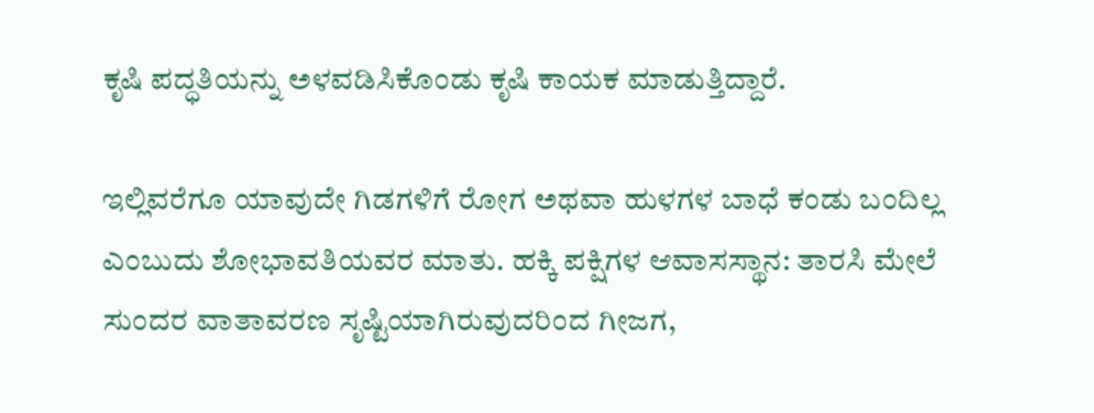ಕೃಷಿ ಪದ್ಧತಿಯನ್ನು ಅಳವಡಿಸಿಕೊಂಡು ಕೃಷಿ ಕಾಯಕ ಮಾಡುತ್ತಿದ್ದಾರೆ.

ಇಲ್ಲಿವರೆಗೂ ಯಾವುದೇ ಗಿಡಗಳಿಗೆ ರೋಗ ಅಥವಾ ಹುಳಗಳ ಬಾಧೆ ಕಂಡು ಬಂದಿಲ್ಲ ಎಂಬುದು ಶೋಭಾವತಿಯವರ ಮಾತು. ಹಕ್ಕಿ ಪಕ್ಷಿಗಳ ಆವಾಸಸ್ಥಾನ: ತಾರಸಿ ಮೇಲೆ ಸುಂದರ ವಾತಾವರಣ ಸೃಷ್ಟಿಯಾಗಿರುವುದರಿಂದ ಗೀಜಗ,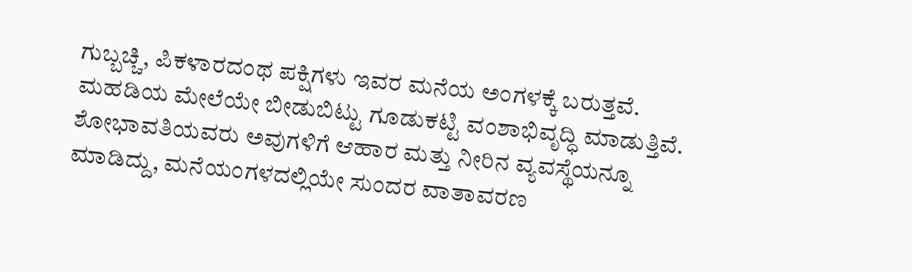ಗುಬ್ಬಚ್ಚಿ, ಪಿಕಳಾರದಂಥ ಪಕ್ಷಿಗಳು ಇವರ ಮನೆಯ ಅಂಗಳಕ್ಕೆ ಬರುತ್ತವೆ. ಮಹಡಿಯ ಮೇಲೆಯೇ ಬೀಡುಬಿಟ್ಟು ಗೂಡುಕಟ್ಟಿ ವಂಶಾಭಿವೃದ್ಧಿ ಮಾಡುತ್ತಿವೆ. ಶೋಭಾವತಿಯವರು ಅವುಗಳಿಗೆ ಆಹಾರ ಮತ್ತು ನೀರಿನ ವ್ಯವಸ್ಥೆಯನ್ನೂ ಮಾಡಿದ್ದು, ಮನೆಯಂಗಳದಲ್ಲಿಯೇ ಸುಂದರ ವಾತಾವರಣ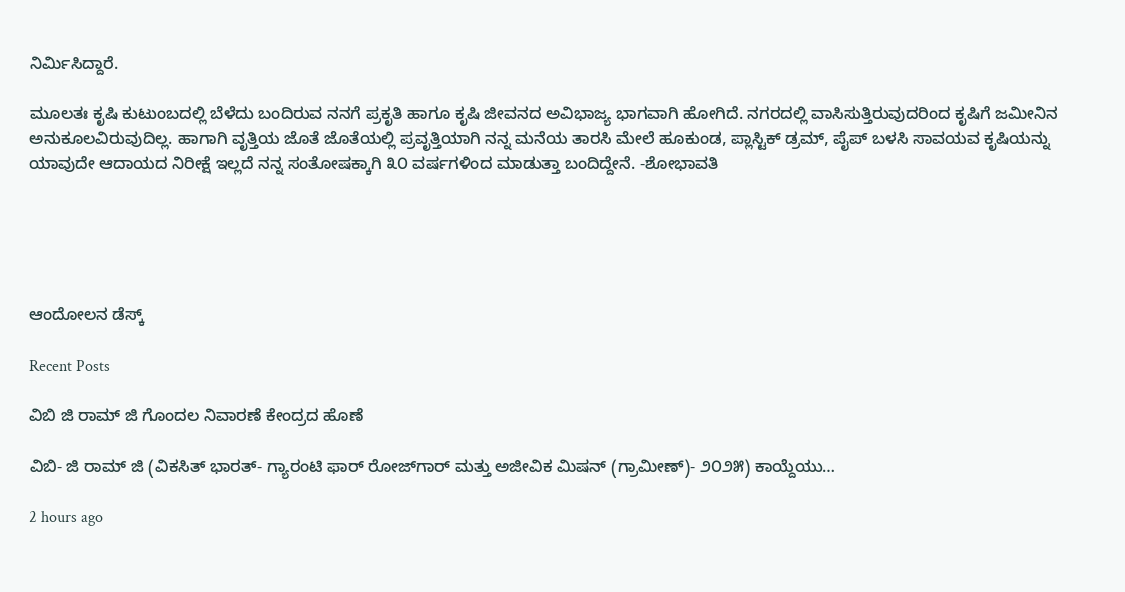ನಿರ್ಮಿಸಿದ್ದಾರೆ.

ಮೂಲತಃ ಕೃಷಿ ಕುಟುಂಬದಲ್ಲಿ ಬೆಳೆದು ಬಂದಿರುವ ನನಗೆ ಪ್ರಕೃತಿ ಹಾಗೂ ಕೃಷಿ ಜೀವನದ ಅವಿಭಾಜ್ಯ ಭಾಗವಾಗಿ ಹೋಗಿದೆ. ನಗರದಲ್ಲಿ ವಾಸಿಸುತ್ತಿರುವುದರಿಂದ ಕೃಷಿಗೆ ಜಮೀನಿನ ಅನುಕೂಲವಿರುವುದಿಲ್ಲ. ಹಾಗಾಗಿ ವೃತ್ತಿಯ ಜೊತೆ ಜೊತೆಯಲ್ಲಿ ಪ್ರವೃತ್ತಿಯಾಗಿ ನನ್ನ ಮನೆಯ ತಾರಸಿ ಮೇಲೆ ಹೂಕುಂಡ, ಪ್ಲಾಸ್ಟಿಕ್ ಡ್ರಮ್, ಪೈಪ್ ಬಳಸಿ ಸಾವಯವ ಕೃಷಿಯನ್ನು ಯಾವುದೇ ಆದಾಯದ ನಿರೀಕ್ಷೆ ಇಲ್ಲದೆ ನನ್ನ ಸಂತೋಷಕ್ಕಾಗಿ ೩೦ ವರ್ಷಗಳಿಂದ ಮಾಡುತ್ತಾ ಬಂದಿದ್ದೇನೆ. -ಶೋಭಾವತಿ





ಆಂದೋಲನ ಡೆಸ್ಕ್

Recent Posts

ವಿಬಿ ಜಿ ರಾಮ್ ಜಿ ಗೊಂದಲ ನಿವಾರಣೆ ಕೇಂದ್ರದ ಹೊಣೆ

ವಿಬಿ- ಜಿ ರಾಮ್ ಜಿ (ವಿಕಸಿತ್ ಭಾರತ್- ಗ್ಯಾರಂಟಿ ಫಾರ್ ರೋಜ್‌ಗಾರ್ ಮತ್ತು ಅಜೀವಿಕ ಮಿಷನ್ (ಗ್ರಾಮೀಣ್)- ೨೦೨೫) ಕಾಯ್ದೆಯು…

2 hours ago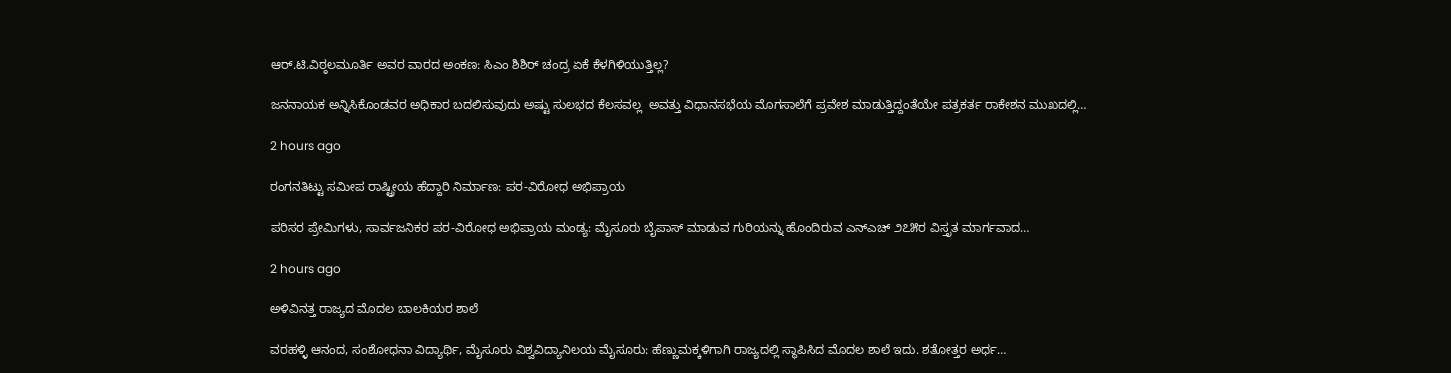ಆರ್.ಟಿ.ವಿಠ್ಠಲಮೂರ್ತಿ ಅವರ ವಾರದ ಅಂಕಣ: ಸಿಎಂ ಶಿಶಿರ್ ಚಂದ್ರ ಏಕೆ ಕೆಳಗಿಳಿಯುತ್ತಿಲ್ಲ?

ಜನನಾಯಕ ಅನ್ನಿಸಿಕೊಂಡವರ ಅಧಿಕಾರ ಬದಲಿಸುವುದು ಅಷ್ಟು ಸುಲಭದ ಕೆಲಸವಲ್ಲ  ಅವತ್ತು ವಿಧಾನಸಭೆಯ ಮೊಗಸಾಲೆಗೆ ಪ್ರವೇಶ ಮಾಡುತ್ತಿದ್ದಂತೆಯೇ ಪತ್ರಕರ್ತ ರಾಕೇಶನ ಮುಖದಲ್ಲಿ…

2 hours ago

ರಂಗನತಿಟ್ಟು ಸಮೀಪ ರಾಷ್ಟ್ರೀಯ ಹೆದ್ದಾರಿ ನಿರ್ಮಾಣ: ಪರ-ವಿರೋಧ ಅಭಿಪ್ರಾಯ

ಪರಿಸರ ಪ್ರೇಮಿಗಳು, ಸಾರ್ವಜನಿಕರ ಪರ-ವಿರೋಧ ಅಭಿಪ್ರಾಯ ಮಂಡ್ಯ: ಮೈಸೂರು ಬೈಪಾಸ್ ಮಾಡುವ ಗುರಿಯನ್ನು ಹೊಂದಿರುವ ಎನ್‌ಎಚ್ ೨೭೫ರ ವಿಸ್ತೃತ ಮಾರ್ಗವಾದ…

2 hours ago

ಅಳಿವಿನತ್ತ ರಾಜ್ಯದ ಮೊದಲ ಬಾಲಕಿಯರ ಶಾಲೆ

ವರಹಳ್ಳಿ ಆನಂದ, ಸಂಶೋಧನಾ ವಿದ್ಯಾರ್ಥಿ, ಮೈಸೂರು ವಿಶ್ವವಿದ್ಯಾನಿಲಯ ಮೈಸೂರು: ಹೆಣ್ಣುಮಕ್ಕಳಿಗಾಗಿ ರಾಜ್ಯದಲ್ಲಿ ಸ್ಥಾಪಿಸಿದ ಮೊದಲ ಶಾಲೆ ಇದು. ಶತೋತ್ತರ ಅರ್ಧ…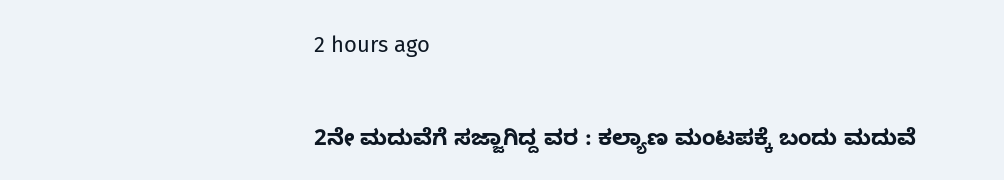2 hours ago

2ನೇ ಮದುವೆಗೆ ಸಜ್ಜಾಗಿದ್ದ ವರ : ಕಲ್ಯಾಣ ಮಂಟಪಕ್ಕೆ ಬಂದು ಮದುವೆ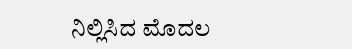ನಿಲ್ಲಿಸಿದ ಮೊದಲ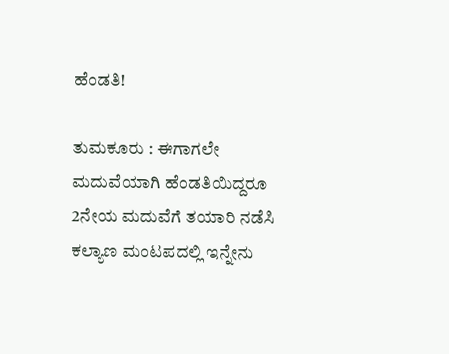ಹೆಂಡತಿ!

ತುಮಕೂರು : ಈಗಾಗಲೇ ಮದುವೆಯಾಗಿ ಹೆಂಡತಿಯಿದ್ದರೂ 2ನೇಯ ಮದುವೆಗೆ ತಯಾರಿ ನಡೆಸಿ ಕಲ್ಯಾಣ ಮಂಟಪದಲ್ಲಿ ಇನ್ನೇನು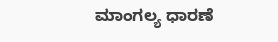ಮಾಂಗಲ್ಯ ಧಾರಣೆ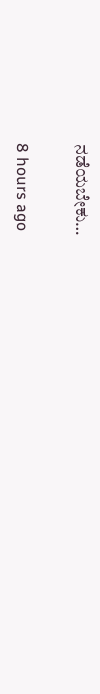ನಡೆಯಬೇಕು…

8 hours ago